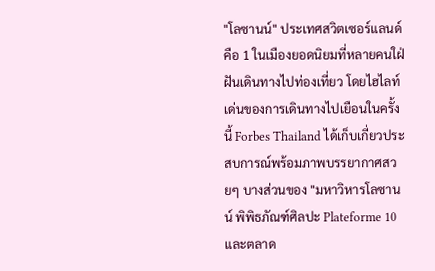"โลซานน์" ประเทศสวิตเซอร์แลนด์ คือ 1 ในเมืองยอดนิยมที่หลายคนใฝ่ฝันเดินทางไปท่องเที่ยว โดยไฮไลท์เด่นของการเดินทางไปเยือนในครั้งนี้ Forbes Thailand ได้เก็บเกี่ยวประสบการณ์พร้อมภาพบรรยากาศสวยๆ บางส่วนของ "มหาวิหารโลซานน์ พิพิธภัณฑ์ศิลปะ Plateforme 10 และตลาด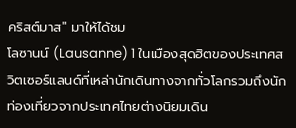คริสต์มาส" มาให้ได้ชม
โลซานน์ (Lausanne) 1 ในเมืองสุดฮิตของประเทศสวิตเซอร์แลนด์ที่เหล่านักเดินทางจากทั่วโลกรวมถึงนักท่องเที่ยวจากประเทศไทยต่างนิยมเดิน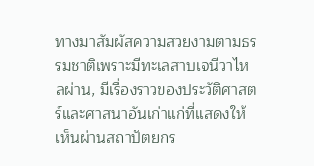ทางมาสัมผัสความสวยงามตามธรรมชาติเพราะมีทะเลสาบเจนีวาไหลผ่าน, มีเรื่องราวของประวัติศาสตร์และศาสนาอันเก่าแก่ที่แสดงให้เห็นผ่านสถาปัตยกร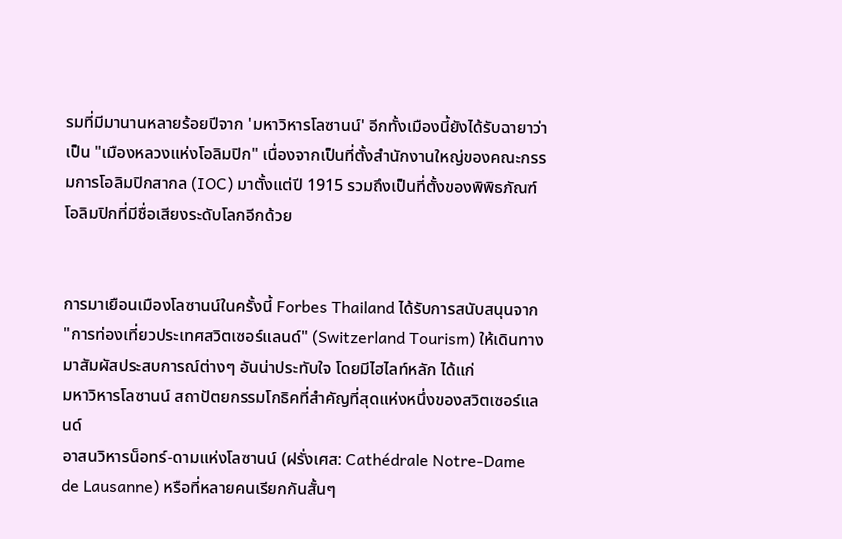รมที่มีมานานหลายร้อยปีจาก 'มหาวิหารโลซานน์' อีกทั้งเมืองนี้ยังได้รับฉายาว่าเป็น "เมืองหลวงแห่งโอลิมปิก" เนื่องจากเป็นที่ตั้งสำนักงานใหญ่ของคณะกรรมการโอลิมปิกสากล (IOC) มาตั้งแต่ปี 1915 รวมถึงเป็นที่ตั้งของพิพิธภัณฑ์โอลิมปิกที่มีชื่อเสียงระดับโลกอีกด้วย


การมาเยือนเมืองโลซานน์ในครั้งนี้ Forbes Thailand ได้รับการสนับสนุนจาก "การท่องเที่ยวประเทศสวิตเซอร์แลนด์" (Switzerland Tourism) ให้เดินทางมาสัมผัสประสบการณ์ต่างๆ อันน่าประทับใจ โดยมีไฮไลท์หลัก ได้แก่
มหาวิหารโลซานน์ สถาปัตยกรรมโกธิคที่สำคัญที่สุดแห่งหนึ่งของสวิตเซอร์แลนด์
อาสนวิหารน็อทร์-ดามแห่งโลซานน์ (ฝรั่งเศส: Cathédrale Notre-Dame de Lausanne) หรือที่หลายคนเรียกกันสั้นๆ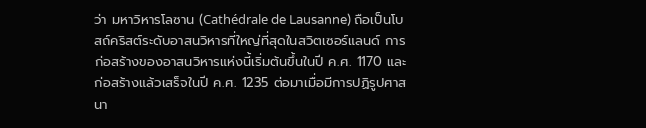ว่า มหาวิหารโลซาน (Cathédrale de Lausanne) ถือเป็นโบสถ์คริสต์ระดับอาสนวิหารที่ใหญ่ที่สุดในสวิตเซอร์แลนด์ การก่อสร้างของอาสนวิหารแห่งนี้เริ่มต้นขึ้นในปี ค.ศ. 1170 และก่อสร้างแล้วเสร็จในปี ค.ศ. 1235 ต่อมาเมื่อมีการปฏิรูปศาสนา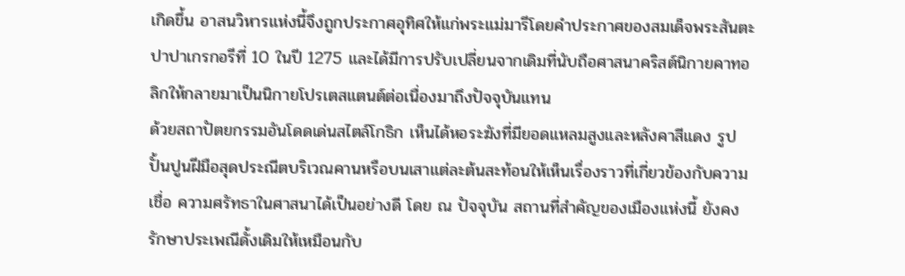เกิดขึ้น อาสนวิหารแห่งนี้จึงถูกประกาศอุทิศให้แก่พระแม่มารีโดยคำประกาศของสมเด็จพระสันตะปาปาเกรกอรีที่ 10 ในปี 1275 และได้มีการปรับเปลี่ยนจากเดิมที่นับถือศาสนาคริสต์นิกายคาทอลิกให้กลายมาเป็นนิกายโปรเตสแตนต์ต่อเนื่องมาถึงปัจจุบันแทน
ด้วยสถาปัตยกรรมอันโดดเด่นสไตล์โกธิก เห็นได้หอระฆังที่มียอดแหลมสูงและหลังคาสีแดง รูปปั้นปูนฝีมือสุดประณีตบริเวณคานหรือบนเสาแต่ละต้นสะท้อนให้เห็นเรื่องราวที่เกี่ยวข้องกับความเชื่อ ความศรัทธาในศาสนาได้เป็นอย่างดี โดย ณ ปัจจุบัน สถานที่สำคัญของเมืองแห่งนี้ ยังคงรักษาประเพณีดั้งเดิมให้เหมือนกับ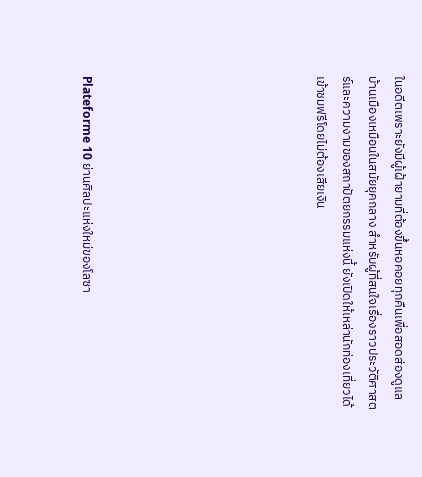ในอดีตเพราะยังมีผู้เฝ้ายามที่ต้องขึ้นหอคอยทุกคืนเพื่อสอดส่องดูแลบ้านเมืองเหมือนในสมัยยุคกลาง สำหรับผู้ที่สนใจเรื่องราวประวัติศาสตร์และความงามของสถาปัตยกรรมแห่งนี้ ยังเปิดให้เหล่านักท่องเที่ยวได้เข้าชมฟรีโดยไม่ต้องเสียเงิน








Plateforme 10 ย่านศิลปะแห่งใหม่ของโลซา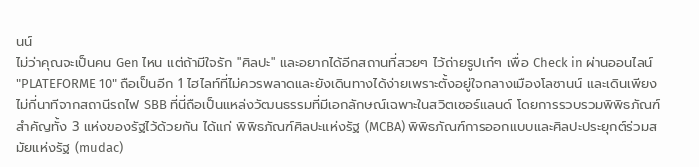นน์
ไม่ว่าคุณจะเป็นคน Gen ไหน แต่ถ้ามีใจรัก "ศิลปะ" และอยากได้อีกสถานที่สวยๆ ไว้ถ่ายรูปเก๋ๆ เพื่อ Check in ผ่านออนไลน์ "PLATEFORME 10" ถือเป็นอีก 1 ไฮไลท์ที่ไม่ควรพลาดและยังเดินทางได้ง่ายเพราะตั้งอยู่ใจกลางเมืองโลซานน์ และเดินเพียงไม่กี่นาทีจากสถานีรถไฟ SBB ที่นี่ถือเป็นแหล่งวัฒนธรรมที่มีเอกลักษณ์เฉพาะในสวิตเซอร์แลนด์ โดยการรวบรวมพิพิธภัณฑ์สำคัญทั้ง 3 แห่งของรัฐไว้ด้วยกัน ได้แก่ พิพิธภัณฑ์ศิลปะแห่งรัฐ (MCBA) พิพิธภัณฑ์การออกแบบและศิลปะประยุกต์ร่วมสมัยแห่งรัฐ (mudac)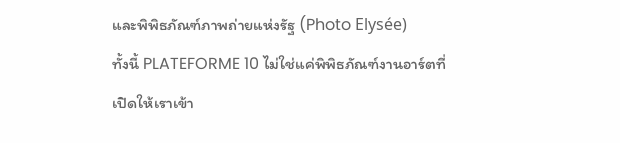และพิพิธภัณฑ์ภาพถ่ายแห่งรัฐ (Photo Elysée)
ทั้งนี้ PLATEFORME 10 ไม่ใช่แค่พิพิธภัณฑ์งานอาร์ตที่เปิดให้เราเข้า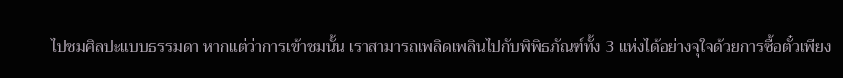ไปชมศิลปะแบบธรรมดา หากแต่ว่าการเข้าชมนั้น เราสามารถเพลิดเพลินไปกับพิพิธภัณฑ์ทั้ง 3 แห่งได้อย่างจุใจด้วยการซื้อตั๋วเพียง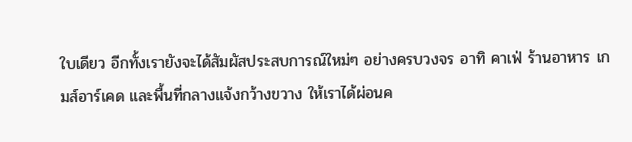ใบเดียว อีกทั้งเรายังจะได้สัมผัสประสบการณ์ใหม่ๆ อย่างครบวงจร อาทิ คาเฟ่ ร้านอาหาร เกมส์อาร์เคด และพื้นที่กลางแจ้งกว้างขวาง ให้เราได้ผ่อนค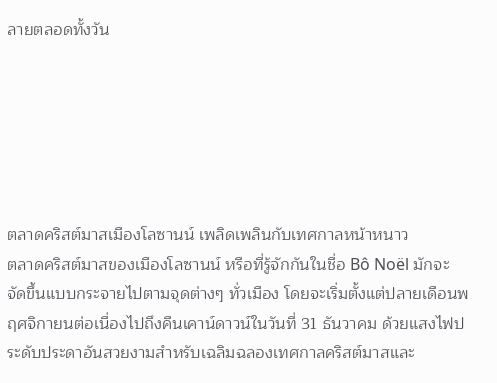ลายตลอดทั้งวัน






ตลาดคริสต์มาสเมืองโลซานน์ เพลิดเพลินกับเทศกาลหน้าหนาว
ตลาดคริสต์มาสของเมืองโลซานน์ หรือที่รู้จักกันในชื่อ Bô Noël มักจะจัดขึ้นแบบกระจายไปตามจุดต่างๆ ทั่วเมือง โดยจะเริ่มตั้งแต่ปลายเดือนพฤศจิกายนต่อเนื่องไปถึงคืนเคาน์ดาวน์ในวันที่ 31 ธันวาคม ด้วยแสงไฟประดับประดาอันสวยงามสำหรับเฉลิมฉลองเทศกาลคริสต์มาสและ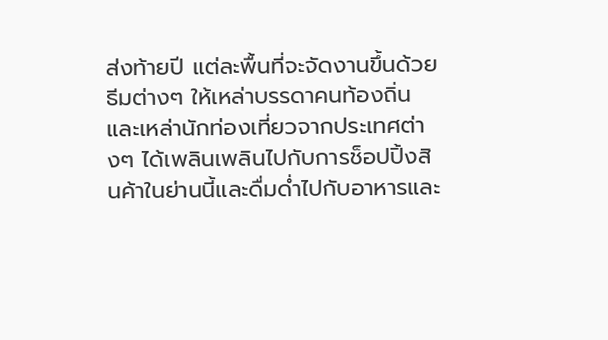ส่งท้ายปี แต่ละพื้นที่จะจัดงานขึ้นด้วยธีมต่างๆ ให้เหล่าบรรดาคนท้องถิ่นและเหล่านักท่องเที่ยวจากประเทศต่างๆ ได้เพลินเพลินไปกับการช็อปปิ้งสินค้าในย่านนี้และดื่มด่ำไปกับอาหารและ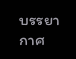บรรยากาศ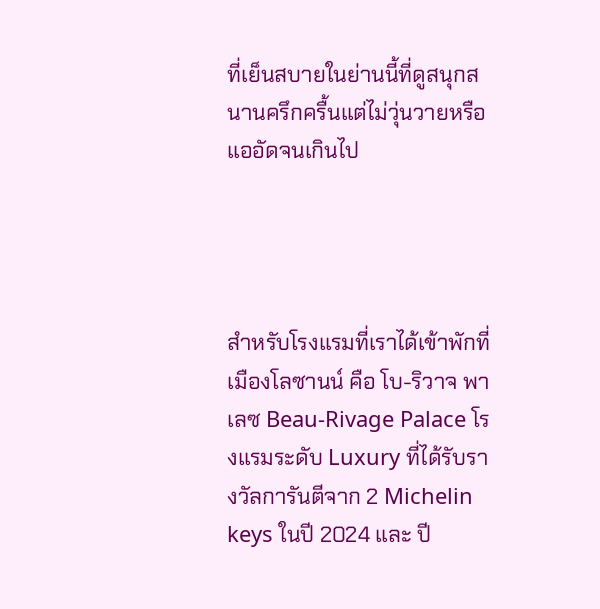ที่เย็นสบายในย่านนี้ที่ดูสนุกสนานครึกครื้นแต่ไม่วุ่นวายหรือแออัดจนเกินไป




สำหรับโรงแรมที่เราได้เข้าพักที่เมืองโลซานน์ คือ โบ-ริวาจ พาเลซ Beau-Rivage Palace โรงแรมระดับ Luxury ที่ได้รับรางวัลการันตีจาก 2 Michelin keys ในปี 2024 และ ปี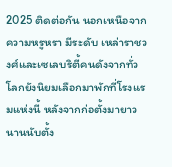2025 ติดต่อกัน นอกเหนือจากความหรูหรา มีระดับ เหล่าราชวงศ์และเซเลบริตี้คนดังจากทั่วโลกยังนิยมเลือกมาพักที่โรงแรมแห่งนี้ หลังจากก่อตั้งมายาวนานนับตั้ง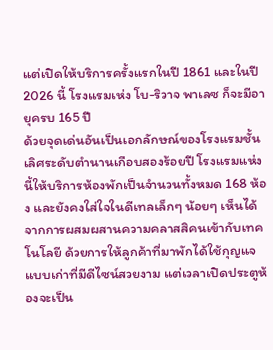แต่เปิดให้บริการครั้งแรกในปี 1861 และในปี 2026 นี้ โรงแรมเห่ง โบ-ริวาจ พาเลซ ก็จะมีอายุครบ 165 ปี
ด้วยจุดเด่นอันเป็นเอกลักษณ์ของโรงแรมชั้นเลิศระดับตำนานเกือบสองร้อยปี โรงแรมแห่งนี้ให้บริการห้องพักเป็นจำนวนทั้งหมด 168 ห้อง และยังคงใส่ใจในดีเทลเล็กๆ น้อยๆ เห็นได้จากการผสมผสานความคลาสสิคนเข้ากับเทคโนโลยี ด้วยการให้ลูกค้าที่มาพักได้ใช้กุญแจแบบเก่าที่มีดีไซน์สวยงาม แต่เวลาเปิดประตูห้องจะเป็น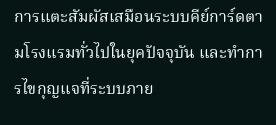การแตะสัมผัสเสมือนระบบคีย์การ์ดตามโรงแรมทั่วไปในยุคปัจจุบัน และทำการไขกุญแจที่ระบบภาย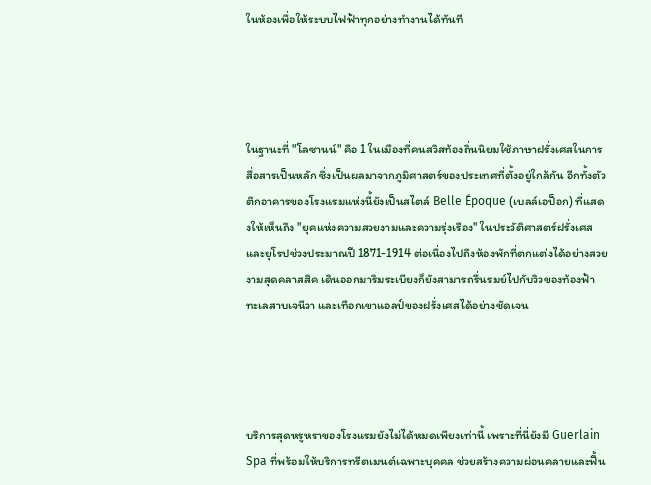ในห้องเพื่อให้ระบบไฟฟ้าทุกอย่างทำงานได้ทันที




ในฐานะที่ "โลซานน์" คือ 1 ในเมืองที่คนสวิสท้องถิ่นนิยมใช้ภาษาฝรั่งเศสในการสื่อสารเป็นหลัก ซึ่งเป็นผลมาจากภูมิศาสตร์ของประเทศที่ตั้งอยู่ใกล้กัน อีกทั้งตัวตึกอาคารของโรงแรมแห่งนี้ยังเป็นสไตล์ Belle Époque (เบลล์เอป็อก) ที่แสดงให้เห็นถึง "ยุคแห่งความสวยงามและความรุ่งเรือง" ในประวัติศาสตร์ฝรั่งเศสและยุโรปช่วงประมาณปี 1871-1914 ต่อเนื่องไปถึงห้องพักที่ตกแต่งได้อย่างสวยงามสุดคลาสสิค เดินออกมาริมระเบียงก็ยังสามารถรื่นรมย์ไปกับวิวของท้องฟ้า ทะเลสาบเจนีวา และเทือกเขาแอลป์ของฝรั่งเศสได้อย่างชัดเจน




บริการสุดหรูหราของโรงแรมยังไม่ได้หมดเพียงเท่านี้ เพราะที่นี่ยังมี Guerlain Spa ที่พร้อมให้บริการทรีตเมนต์เฉพาะบุคคล ช่วยสร้างความผ่อนคลายและฟื้น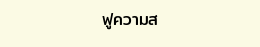ฟูความส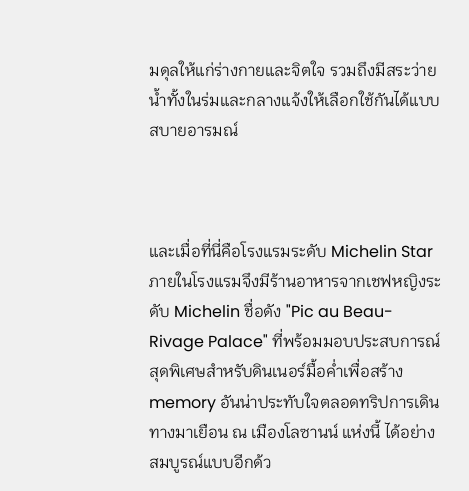มดุลให้แก่ร่างกายและจิตใจ รวมถึงมีสระว่ายน้ำทั้งในร่มและกลางแจ้งให้เลือกใช้กันได้แบบสบายอารมณ์



และเมื่อที่นี่คือโรงแรมระดับ Michelin Star ภายในโรงแรมจึงมีร้านอาหารจากเชฟหญิงระดับ Michelin ชื่อดัง "Pic au Beau-Rivage Palace" ที่พร้อมมอบประสบการณ์สุดพิเศษสำหรับดินเนอร์มื้อค่ำเพื่อสร้าง memory อันน่าประทับใจตลอดทริปการเดินทางมาเยือน ณ เมืองโลซานน์ แห่งนี้ ได้อย่างสมบูรณ์แบบอีกด้ว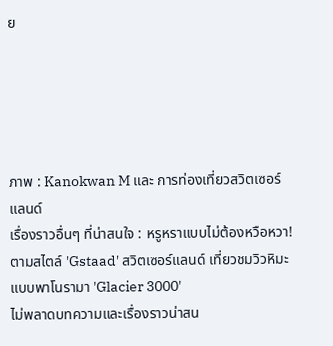ย





ภาพ : Kanokwan M และ การท่องเที่ยวสวิตเซอร์แลนด์
เรื่องราวอื่นๆ ที่น่าสนใจ : หรูหราแบบไม่ต้องหวือหวา! ตามสไตล์ 'Gstaad' สวิตเซอร์แลนด์ เที่ยวชมวิวหิมะแบบพาโนรามา 'Glacier 3000'
ไม่พลาดบทความและเรื่องราวน่าสน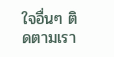ใจอื่นๆ ติดตามเรา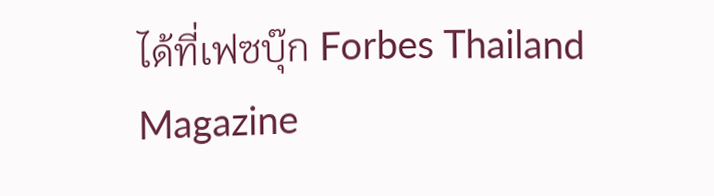ได้ที่เฟซบุ๊ก Forbes Thailand Magazine